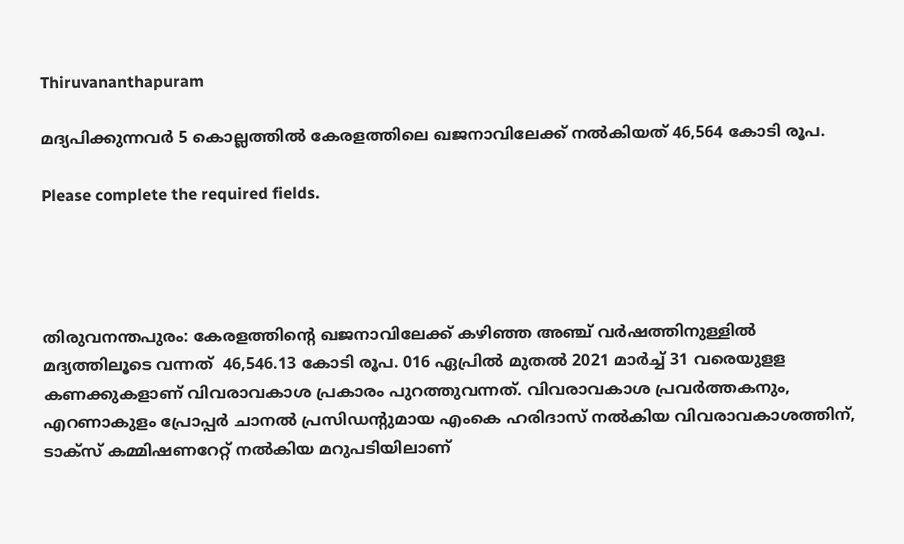Thiruvananthapuram

മദ്യപിക്കുന്നവര്‍ 5 കൊല്ലത്തില്‍ കേരളത്തിലെ ഖജനാവിലേക്ക് നല്‍കിയത് 46,564 കോടി രൂപ.

Please complete the required fields.




തിരുവനന്തപുരം: കേരളത്തിന്‍റെ ഖജനാവിലേക്ക് കഴിഞ്ഞ അഞ്ച് വര്‍ഷത്തിനുള്ളില്‍ മദ്യത്തിലൂടെ വന്നത്  46,546.13 കോടി രൂപ. 016 ഏപ്രില്‍ മുതല്‍ 2021 മാര്‍ച്ച് 31 വരെയുളള കണക്കുകളാണ് വിവരാവകാശ പ്രകാരം പുറത്തുവന്നത്. വിവരാവകാശ പ്രവര്‍ത്തകനും, എറണാകുളം പ്രോപ്പര്‍ ചാനല്‍ പ്രസിഡന്‍റുമായ എംകെ ഹരിദാസ് നല്‍കിയ വിവരാവകാശത്തിന്, ടാക്‌സ് കമ്മിഷണറേറ്റ് നല്‍കിയ മറുപടിയിലാണ്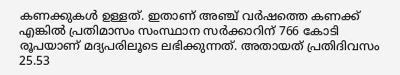കണക്കുകള്‍ ഉള്ളത്. ഇതാണ് അ‍ഞ്ച് വര്‍ഷത്തെ കണക്ക് എങ്കില്‍ പ്രതിമാസം സംസ്ഥാന സര്‍ക്കാറിന് 766 കോടി രൂപയാണ് മദ്യപരിലൂടെ ലഭിക്കുന്നത്. അതായത് പ്രതിദിവസം 25.53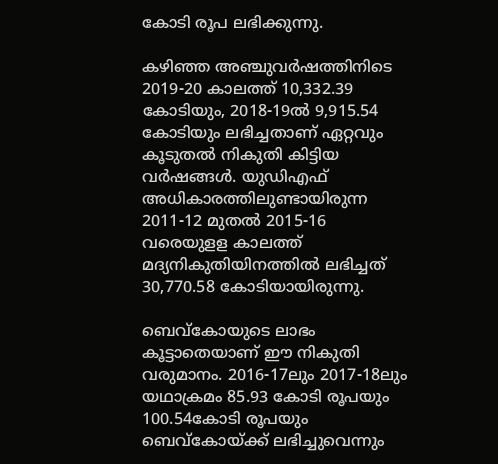കോടി രൂപ ലഭിക്കുന്നു.

കഴിഞ്ഞ അഞ്ചുവര്‍ഷത്തിനിടെ 2019-20 കാലത്ത് 10,332.39 കോടിയും, 2018-19ല്‍ 9,915.54 കോടിയും ലഭിച്ചതാണ് ഏറ്റവും കൂടുതല്‍ നികുതി കിട്ടിയ വര്‍ഷങ്ങള്‍. യുഡിഎഫ് അധികാരത്തിലുണ്ടായിരുന്ന 2011-12 മുതല്‍ 2015-16 വരെയുളള കാലത്ത് മദ്യനികുതിയിനത്തില്‍ ലഭിച്ചത് 30,770.58 കോടിയായിരുന്നു.

ബെവ്‌കോയുടെ ലാഭം കൂട്ടാതെയാണ് ഈ നികുതി വരുമാനം. 2016-17ലും 2017-18ലും യഥാക്രമം 85.93 കോടി രൂപയും 100.54കോടി രൂപയും ബെവ്‌കോയ്ക്ക് ലഭിച്ചുവെന്നും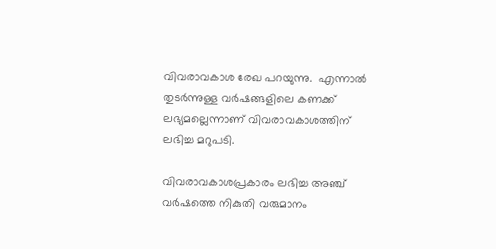വിവരാവകാശ രേഖ പറയുന്നു.  എന്നാല്‍ തുടര്‍ന്നുള്ള വര്‍ഷങ്ങളിലെ കണക്ക് ലഭ്യമല്ലെന്നാണ് വിവരാവകാശത്തിന് ലഭിച്ച മറുപടി.

വിവരാവകാശപ്രകാരം ലഭിച്ച അഞ്ച് വര്‍ഷത്തെ നികുതി വരുമാനം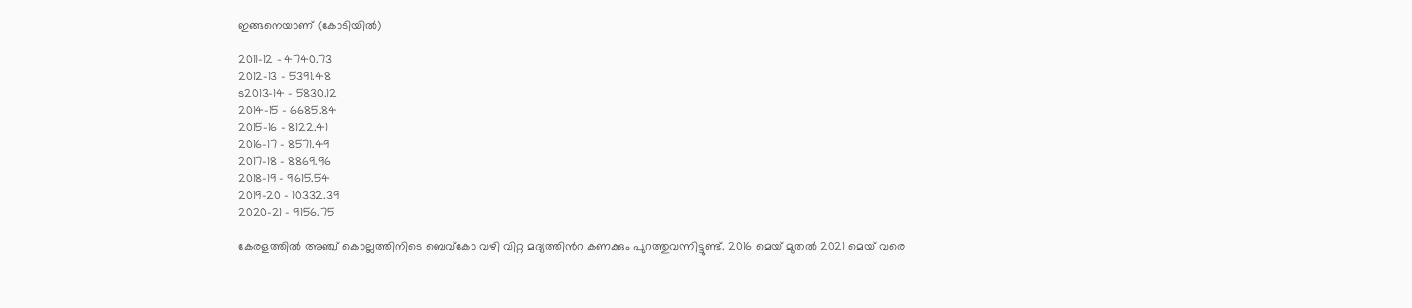ഇങ്ങനെയാണ് (കോടിയില്‍)

2011-12 – 4740.73
2012-13 – 5391.48
ട2013-14 – 5830.12
2014-15 – 6685.84
2015-16 – 8122.41
2016-17 – 8571.49
2017-18 – 8869.96
2018-19 – 9615.54
2019-20 – 10332.39
2020-21 – 9156.75

കേരളത്തില്‍ അഞ്ച് കൊല്ലത്തിനിടെ ബെവ്‌കോ വഴി വിറ്റ മദ്യത്തിന്‍റ കണക്കും പുറത്തുവന്നിട്ടുണ്ട്. 2016 മെയ് മുതല്‍ 2021 മെയ് വരെ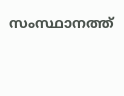സംസ്ഥാനത്ത്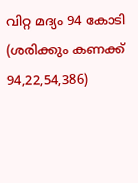വിറ്റ മദ്യം 94 കോടി (ശരിക്കും കണക്ക് 94,22,54,386)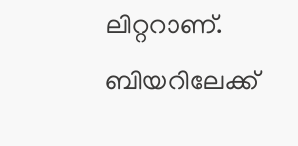ലിറ്ററാണ്. ബിയറിലേക്ക്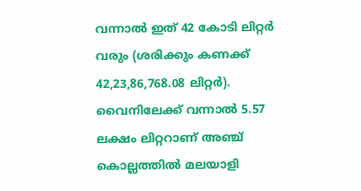വന്നാല്‍ ഇത് 42 കോടി ലിറ്റര്‍ വരും (ശരിക്കും കണക്ക് 42,23,86,768.08 ലിറ്റര്‍). വൈനിലേക്ക് വന്നാല്‍ 5.57 ലക്ഷം ലിറ്ററാണ് അഞ്ച് കൊല്ലത്തില്‍ മലയാളി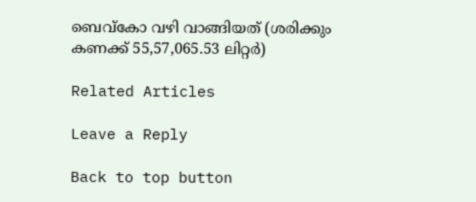ബെവ്‌കോ വഴി വാങ്ങിയത് (ശരിക്കും കണക്ക് 55,57,065.53 ലിറ്റര്‍)

Related Articles

Leave a Reply

Back to top button